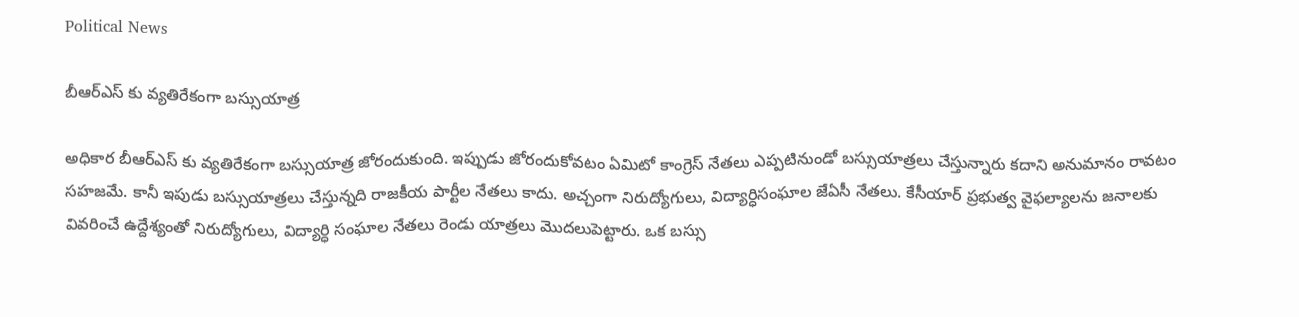Political News

బీఆర్ఎస్ కు వ్యతిరేకంగా బస్సుయాత్ర

అధికార బీఆర్ఎస్ కు వ్యతిరేకంగా బస్సుయాత్ర జోరందుకుంది. ఇప్పుడు జోరందుకోవటం ఏమిటో కాంగ్రెస్ నేతలు ఎప్పటినుండో బస్సుయాత్రలు చేస్తున్నారు కదాని అనుమానం రావటం సహజమే. కానీ ఇపుడు బస్సుయాత్రలు చేస్తున్నది రాజకీయ పార్టీల నేతలు కాదు. అచ్చంగా నిరుద్యోగులు, విద్యార్ధిసంఘాల జేఏసీ నేతలు. కేసీయార్ ప్రభుత్వ వైఫల్యాలను జనాలకు వివరించే ఉద్దేశ్యంతో నిరుద్యోగులు, విద్యార్ధి సంఘాల నేతలు రెండు యాత్రలు మొదలుపెట్టారు. ఒక బస్సు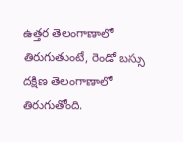ఉత్తర తెలంగాణాలో తిరుగుతుంటే, రెండో బస్సు దక్షిణ తెలంగాణాలో తిరుగుతోంది.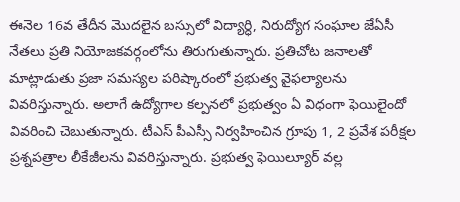ఈనెల 16వ తేదీన మొదలైన బస్సులో విద్యార్ధి, నిరుద్యోగ సంఘాల జేఏసీ నేతలు ప్రతి నియోజకవర్గంలోను తిరుగుతున్నారు. ప్రతిచోట జనాలతో మాట్లాడుతు ప్రజా సమస్యల పరిష్కారంలో ప్రభుత్వ వైఫల్యాలను వివరిస్తున్నారు. అలాగే ఉద్యోగాల కల్పనలో ప్రభుత్వం ఏ విధంగా ఫెయిలైందో వివరించి చెబుతున్నారు. టీఎస్ పీఎస్సీ నిర్వహించిన గ్రూపు 1, 2 ప్రవేశ పరీక్షల ప్రశ్నపత్రాల లీకేజీలను వివరిస్తున్నారు. ప్రభుత్వ ఫెయిల్యూర్ వల్ల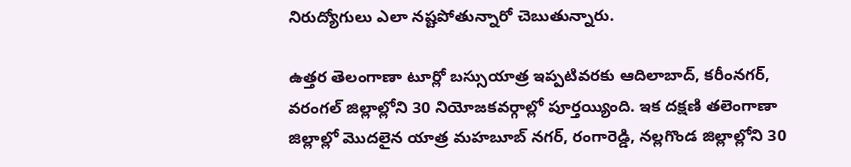నిరుద్యోగులు ఎలా నష్టపోతున్నారో చెబుతున్నారు.

ఉత్తర తెలంగాణా టూర్లో బస్సుయాత్ర ఇప్పటివరకు ఆదిలాబాద్, కరీంనగర్, వరంగల్ జిల్లాల్లోని 30 నియోజకవర్గాల్లో పూర్తయ్యింది. ఇక దక్షణి తలెంగాణా జిల్లాల్లో మొదలైన యాత్ర మహబూబ్ నగర్, రంగారెడ్డి, నల్లగొండ జిల్లాల్లోని 30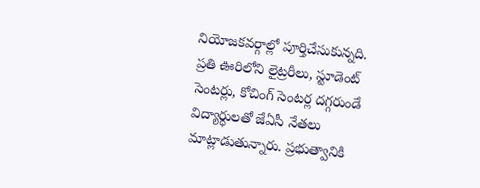నియోజకవర్గాల్లో పూర్తిచేసుకున్నది. ప్రతి ఊరిలోని లైట్రరీలు, స్టూడెంట్ సెంటర్లు, కోచింగ్ సెంటర్ల దగ్గరుండే విద్యార్ధులతో జేఏసీ నేతలు మాట్లాడుతున్నారు. ప్రభుత్వానికి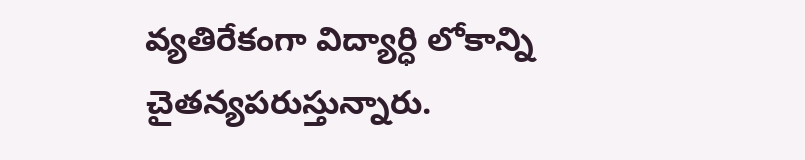వ్యతిరేకంగా విద్యార్ధి లోకాన్ని చైతన్యపరుస్తున్నారు.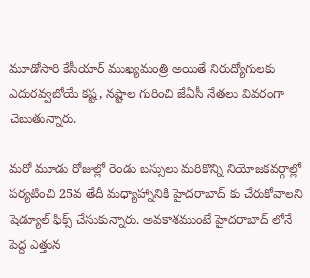మూడోసారి కేసీయార్ ముఖ్యమంత్రి అయితే నిరుద్యోగులకు ఎదురవ్వబోయే కష్ట, నష్టాల గురించి జేఏసీ నేతలు వివరంగా చెబుతున్నారు.

మరో మూడు రోజుల్లో రెండు బస్సులు మరికొన్ని నియోజకవర్గాల్లో పర్యటించి 25వ తేదీ మధ్యాహ్నానికి హైదరాబాద్ కు చేరుకోవాలని షెడ్యూల్ ఫిక్స్ చేసుకున్నారు. అవకాశముంటే హైదరాబాద్ లోనే పెద్ద ఎత్తున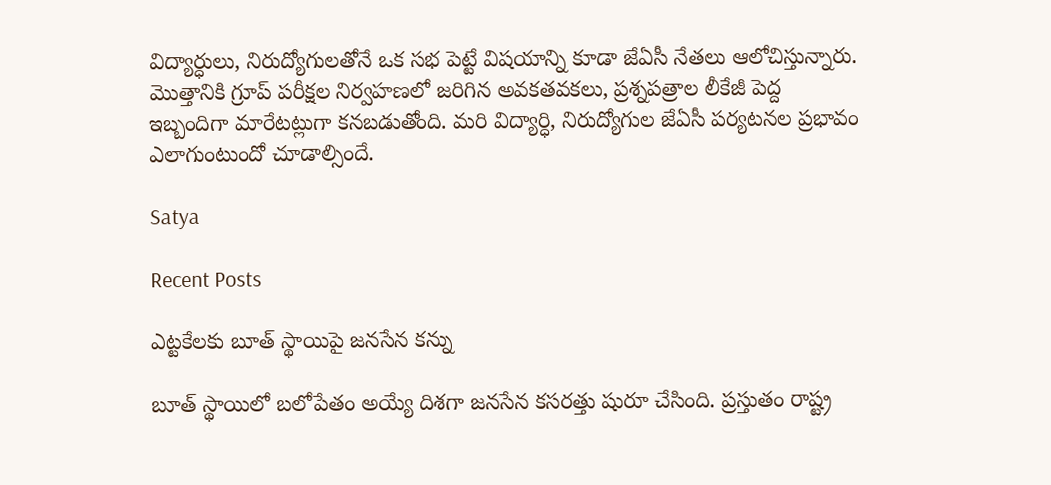విద్యార్ధులు, నిరుద్యోగులతోనే ఒక సభ పెట్టే విషయాన్ని కూడా జేఏసీ నేతలు ఆలోచిస్తున్నారు. మొత్తానికి గ్రూప్ పరీక్షల నిర్వహణలో జరిగిన అవకతవకలు, ప్రశ్నపత్రాల లీకేజీ పెద్ద ఇబ్బందిగా మారేటట్లుగా కనబడుతోంది. మరి విద్యార్ధి, నిరుద్యోగుల జేఏసీ పర్యటనల ప్రభావం ఎలాగుంటుందో చూడాల్సిందే.

Satya

Recent Posts

ఎట్టకేలకు బూత్ స్థాయిపై జనసేన కన్ను

బూత్ స్థాయిలో బ‌లోపేతం అయ్యే దిశ‌గా జ‌న‌సేన క‌స‌ర‌త్తు షురూ చేసింది. ప్ర‌స్తుతం రాష్ట్ర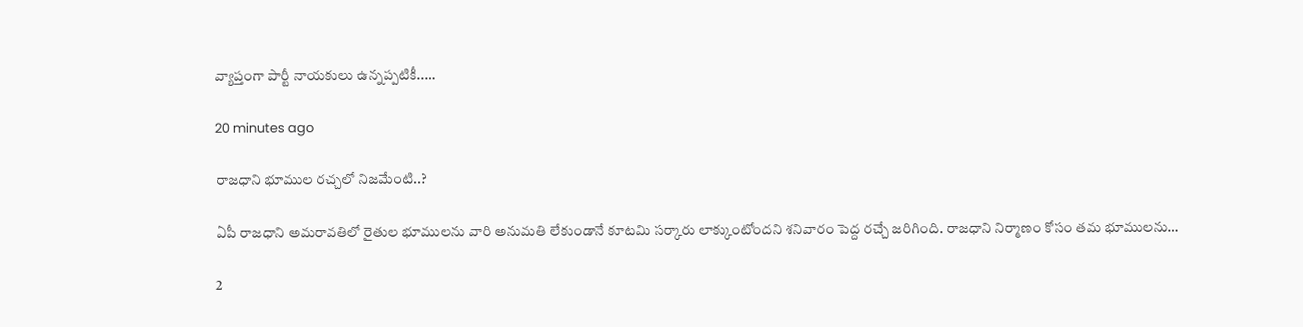వ్యాప్తంగా పార్టీ నాయ‌కులు ఉన్న‌ప్ప‌టికీ..…

20 minutes ago

రాజధాని భూముల రచ్చలో నిజమేంటి..?

ఏపీ రాజధాని అమరావతిలో రైతుల భూములను వారి అనుమతి లేకుండానే కూటమి సర్కారు లాక్కుంటోందని శనివారం పెద్ద రచ్చే జరిగింది. రాజధాని నిర్మాణం కోసం తమ భూములను…

2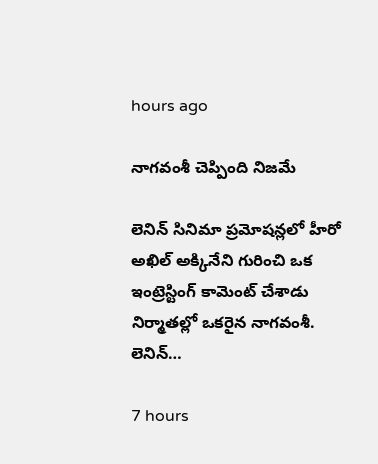hours ago

నాగ‌వంశీ చెప్పింది నిజమే

లెనిన్ సినిమా ప్ర‌మోష‌న్ల‌లో హీరో అఖిల్ అక్కినేని గురించి ఒక ఇంట్రెస్టింగ్ కామెంట్ చేశాడు నిర్మాత‌ల్లో ఒక‌రైన నాగ‌వంశీ. లెనిన్…

7 hours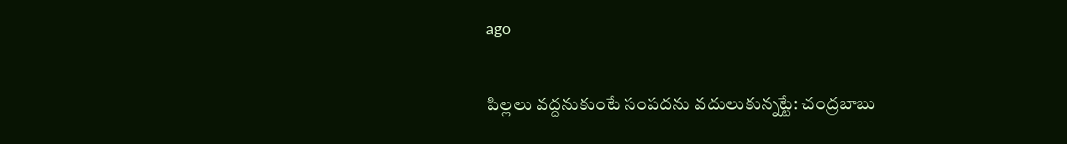ago

పిల్లలు వద్దనుకుంటే సంపదను వదులుకున్నట్టే: చంద్రబాబు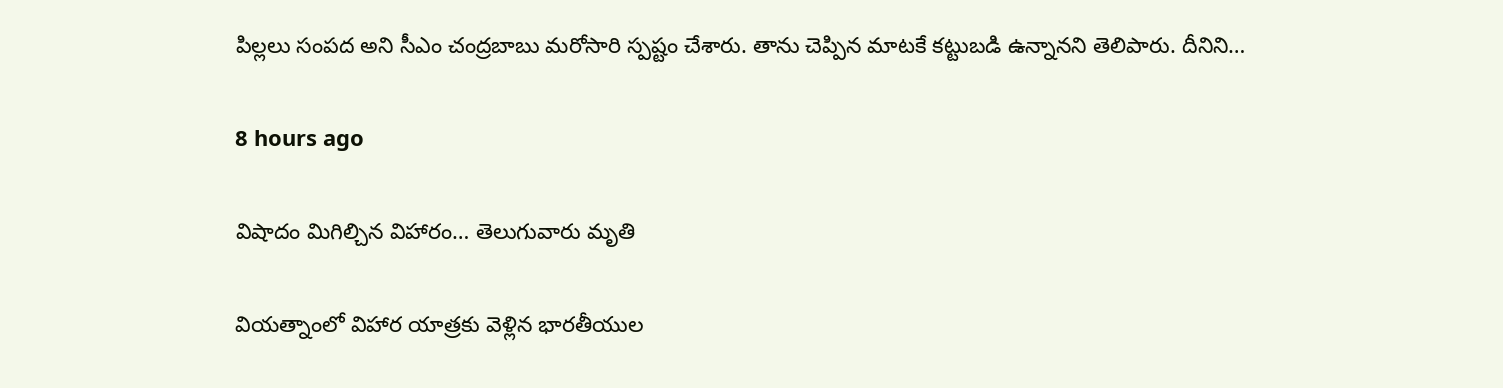పిల్లలు సంప‌ద అని సీఎం చంద్ర‌బాబు మ‌రోసారి స్ప‌ష్టం చేశారు. తాను చెప్పిన మాటకే క‌ట్టుబ‌డి ఉన్నాన‌ని తెలిపారు. దీనిని…

8 hours ago

విషాదం మిగిల్చిన విహారం… తెలుగువారు మృతి

వియ‌త్నాంలో విహార యాత్ర‌కు వెళ్లిన భార‌తీయుల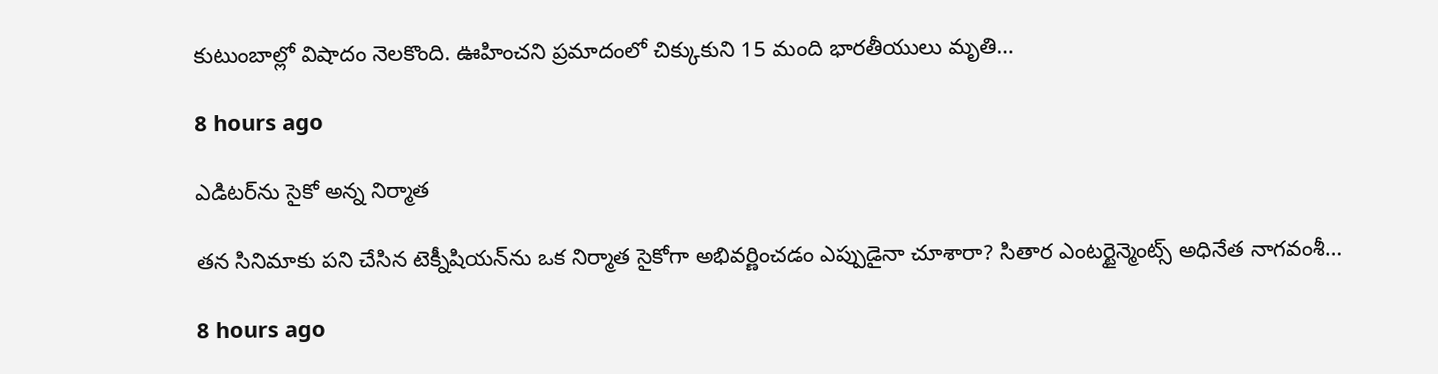కుటుంబాల్లో విషాదం నెల‌కొంది. ఊహించ‌ని ప్ర‌మాదంలో చిక్కుకుని 15 మంది భార‌తీయులు మృతి…

8 hours ago

ఎడిట‌ర్‌ను సైకో అన్న నిర్మాత‌

త‌న సినిమాకు ప‌ని చేసిన టెక్నీషియ‌న్‌ను ఒక నిర్మాత సైకోగా అభివ‌ర్ణించ‌డం ఎప్పుడైనా చూశారా? సితార ఎంట‌ర్టైన్మెంట్స్ అధినేత నాగ‌వంశీ…

8 hours ago